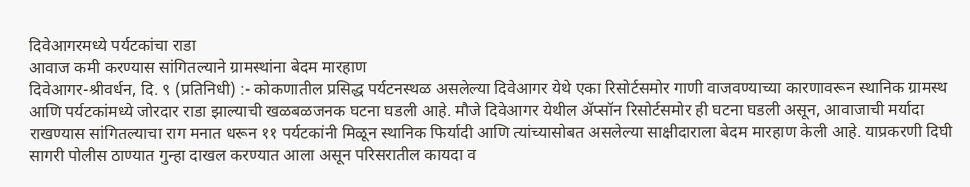दिवेआगरमध्ये पर्यटकांचा राडा
आवाज कमी करण्यास सांगितल्याने ग्रामस्थांना बेदम मारहाण
दिवेआगर-श्रीवर्धन, दि. ९ (प्रतिनिधी) :- कोकणातील प्रसिद्ध पर्यटनस्थळ असलेल्या दिवेआगर येथे एका रिसोर्टसमोर गाणी वाजवण्याच्या कारणावरून स्थानिक ग्रामस्थ आणि पर्यटकांमध्ये जोरदार राडा झाल्याची खळबळजनक घटना घडली आहे. मौजे दिवेआगर येथील ॲप्सॉन रिसोर्टसमोर ही घटना घडली असून, आवाजाची मर्यादा राखण्यास सांगितल्याचा राग मनात धरून ११ पर्यटकांनी मिळून स्थानिक फिर्यादी आणि त्यांच्यासोबत असलेल्या साक्षीदाराला बेदम मारहाण केली आहे. याप्रकरणी दिघी सागरी पोलीस ठाण्यात गुन्हा दाखल करण्यात आला असून परिसरातील कायदा व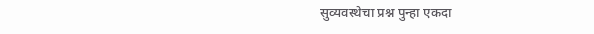सुव्यवस्थेचा प्रश्न पुन्हा एकदा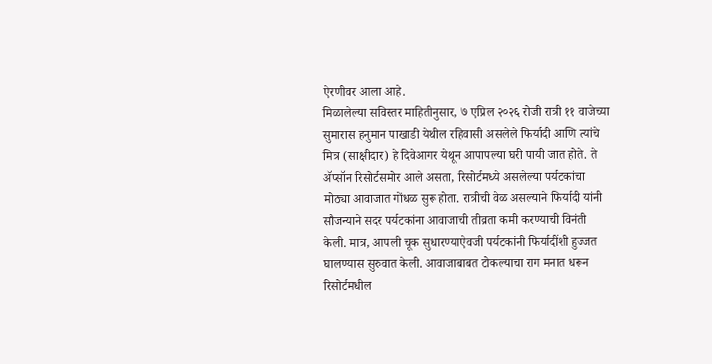ऐरणीवर आला आहे.
मिळालेल्या सविस्तर माहितीनुसार, ७ एप्रिल २०२६ रोजी रात्री ११ वाजेच्या सुमारास हनुमान पाखाडी येथील रहिवासी असलेले फिर्यादी आणि त्यांचे मित्र (साक्षीदार) हे दिवेआगर येथून आपापल्या घरी पायी जात होते. ते ॲप्सॉन रिसोर्टसमोर आले असता, रिसोर्टमध्ये असलेल्या पर्यटकांचा मोठ्या आवाजात गोंधळ सुरू होता. रात्रीची वेळ असल्याने फिर्यादी यांनी सौजन्याने सदर पर्यटकांना आवाजाची तीव्रता कमी करण्याची विनंती केली. मात्र, आपली चूक सुधारण्याऐवजी पर्यटकांनी फिर्यादींशी हुज्जत घालण्यास सुरुवात केली. आवाजाबाबत टोकल्याचा राग मनात धरून रिसोर्टमधील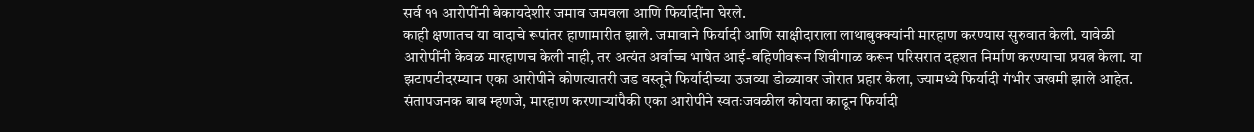सर्व ११ आरोपींनी बेकायदेशीर जमाव जमवला आणि फिर्यादींना घेरले.
काही क्षणातच या वादाचे रूपांतर हाणामारीत झाले. जमावाने फिर्यादी आणि साक्षीदाराला लाथाबुक्क्यांनी मारहाण करण्यास सुरुवात केली. यावेळी आरोपींनी केवळ मारहाणच केली नाही, तर अत्यंत अर्वाच्च भाषेत आई-बहिणीवरून शिवीगाळ करून परिसरात दहशत निर्माण करण्याचा प्रयत्न केला. या झटापटीदरम्यान एका आरोपीने कोणत्यातरी जड वस्तूने फिर्यादीच्या उजव्या डोळ्यावर जोरात प्रहार केला, ज्यामध्ये फिर्यादी गंभीर जखमी झाले आहेत. संतापजनक बाब म्हणजे, मारहाण करणाऱ्यांपैकी एका आरोपीने स्वतःजवळील कोयता काढून फिर्यादी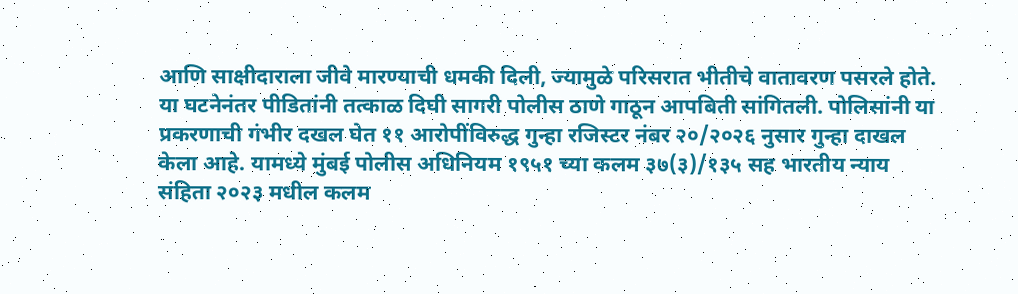आणि साक्षीदाराला जीवे मारण्याची धमकी दिली, ज्यामुळे परिसरात भीतीचे वातावरण पसरले होते.
या घटनेनंतर पीडितांनी तत्काळ दिघी सागरी पोलीस ठाणे गाठून आपबिती सांगितली. पोलिसांनी या प्रकरणाची गंभीर दखल घेत ११ आरोपींविरुद्ध गुन्हा रजिस्टर नंबर २०/२०२६ नुसार गुन्हा दाखल केला आहे. यामध्ये मुंबई पोलीस अधिनियम १९५१ च्या कलम ३७(३)/१३५ सह भारतीय न्याय संहिता २०२३ मधील कलम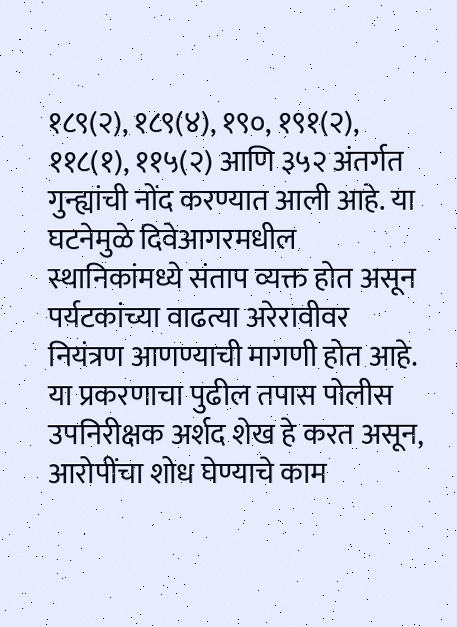१८९(२), १८९(४), १९०, १९१(२), ११८(१), ११५(२) आणि ३५२ अंतर्गत गुन्ह्यांची नोंद करण्यात आली आहे. या घटनेमुळे दिवेआगरमधील स्थानिकांमध्ये संताप व्यक्त होत असून पर्यटकांच्या वाढत्या अरेरावीवर नियंत्रण आणण्याची मागणी होत आहे. या प्रकरणाचा पुढील तपास पोलीस उपनिरीक्षक अर्शद शेख हे करत असून, आरोपींचा शोध घेण्याचे काम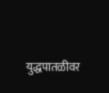युद्धपातळीवर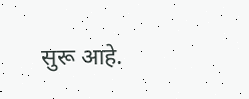सुरू आहे.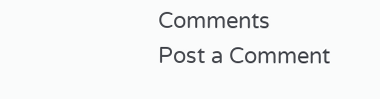Comments
Post a Comment